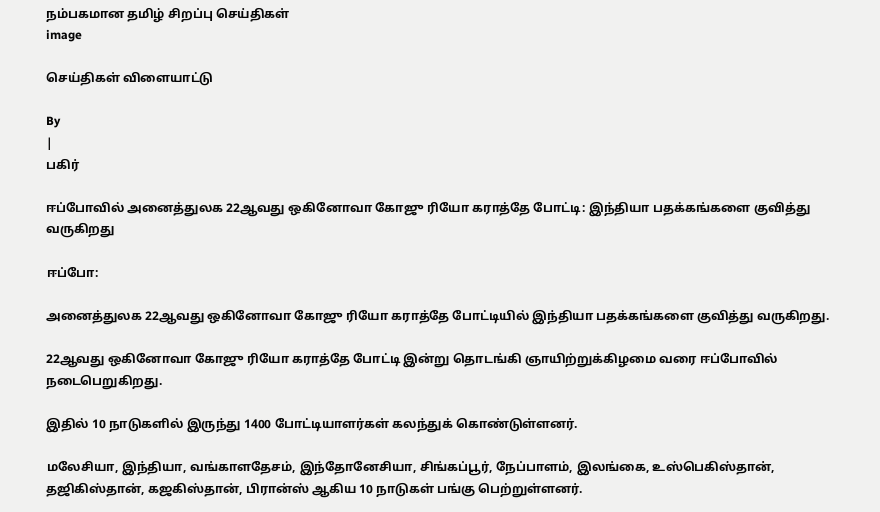நம்பகமான தமிழ் சிறப்பு செய்திகள்
image

செய்திகள் விளையாட்டு

By
|
பகிர்

ஈப்போவில் அனைத்துலக 22ஆவது ஒகினோவா கோஜு ரியோ கராத்தே போட்டி: இந்தியா பதக்கங்களை குவித்து வருகிறது

ஈப்போ:

அனைத்துலக 22ஆவது ஒகினோவா கோஜு ரியோ கராத்தே போட்டியில் இந்தியா பதக்கங்களை குவித்து வருகிறது.

22ஆவது ஒகினோவா கோஜு ரியோ கராத்தே போட்டி இன்று தொடங்கி ஞாயிற்றுக்கிழமை வரை ஈப்போவில் நடைபெறுகிறது.

இதில் 10 நாடுகளில் இருந்து 1400 போட்டியாளர்கள் கலந்துக் கொண்டுள்ளனர்.

மலேசியா, இந்தியா, வங்காளதேசம், இந்தோனேசியா, சிங்கப்பூர், நேப்பாளம், இலங்கை, உஸ்பெகிஸ்தான், தஜிகிஸ்தான், கஜகிஸ்தான், பிரான்ஸ் ஆகிய 10 நாடுகள் பங்கு பெற்றுள்ளனர்.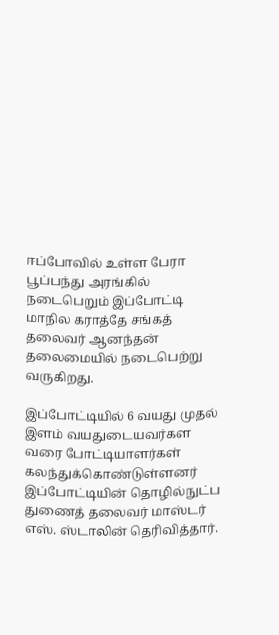ஈப்போவில் உள்ள பேரா பூப்பந்து அரங்கில் நடைபெறும் இப்போட்டி மாநில கராத்தே சங்கத் தலைவர் ஆனந்தன் தலைமையில் நடைபெற்று வருகிறது.

இப்போட்டியில் 6 வயது முதல் இளம் வயதுடையவர்கள வரை போட்டியாளர்கள் கலந்துக்கொண்டுள்ளனர்  இப்போட்டியின் தொழில்நுட்ப துணைத் தலைவர் மாஸ்டர் எஸ். ஸ்டாலின் தெரிவித்தார்.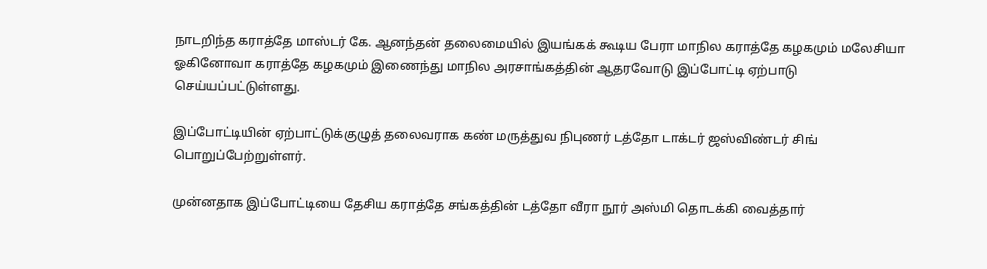நாடறிந்த கராத்தே மாஸ்டர் கே. ஆனந்தன் தலைமையில் இயங்கக் கூடிய பேரா மாநில கராத்தே கழகமும் மலேசியா ஓகினோவா கராத்தே கழகமும் இணைந்து மாநில அரசாங்கத்தின் ஆதரவோடு இப்போட்டி ஏற்பாடு செய்யப்பட்டுள்ளது.

இப்போட்டியின் ஏற்பாட்டுக்குழுத் தலைவராக கண் மருத்துவ நிபுணர் டத்தோ டாக்டர் ஜஸ்விண்டர் சிங் பொறுப்பேற்றுள்ளர்.

முன்னதாக இப்போட்டியை தேசிய கராத்தே சங்கத்தின் டத்தோ வீரா நூர் அஸ்மி தொடக்கி வைத்தார்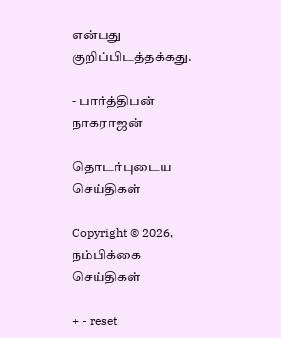என்பது குறிப்பிடத்தக்கது.

- பார்த்திபன் நாகராஜன்

தொடர்புடைய செய்திகள்

Copyright © 2026, நம்பிக்கை செய்திகள்

+ - reset